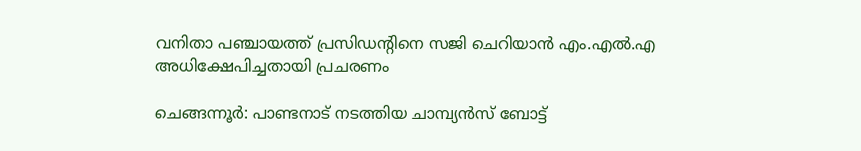വനിതാ പഞ്ചായത്ത് പ്രസിഡന്റിനെ സജി ചെറിയാന്‍ എം.എല്‍.എ അധിക്ഷേപിച്ചതായി പ്രചരണം

ചെങ്ങന്നൂര്‍: പാണ്ടനാട് നടത്തിയ ചാമ്പ്യന്‍സ് ബോട്ട്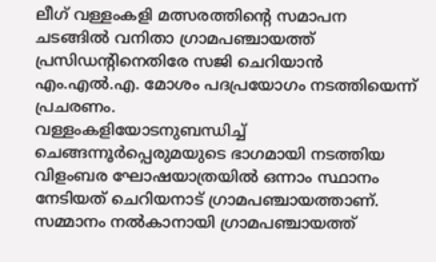ലീഗ് വള്ളംകളി മത്സരത്തിന്റെ സമാപന ചടങ്ങില്‍ വനിതാ ഗ്രാമപഞ്ചായത്ത് പ്രസിഡന്റിനെതിരേ സജി ചെറിയാന്‍ എം.എല്‍.എ. മോശം പദപ്രയോഗം നടത്തിയെന്ന് പ്രചരണം.
വള്ളംകളിയോടനുബന്ധിച്ച് ചെങ്ങന്നൂര്‍പ്പെരുമയുടെ ഭാഗമായി നടത്തിയ വിളംബര ഘോഷയാത്രയില്‍ ഒന്നാം സ്ഥാനം നേടിയത് ചെറിയനാട് ഗ്രാമപഞ്ചായത്താണ്. സമ്മാനം നല്‍കാനായി ഗ്രാമപഞ്ചായത്ത്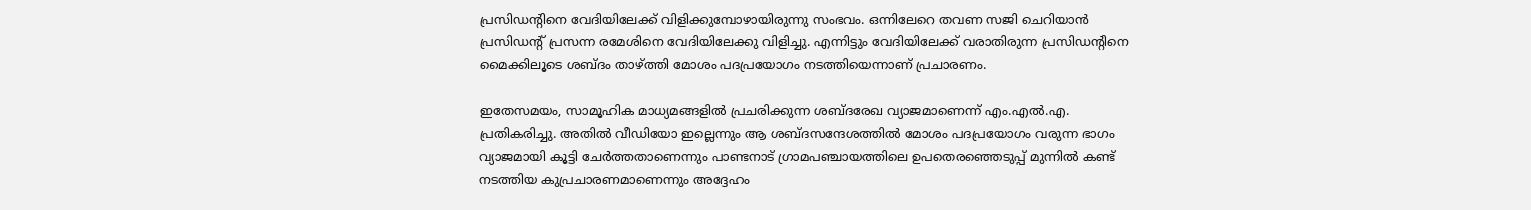പ്രസിഡന്റിനെ വേദിയിലേക്ക് വിളിക്കുമ്പോഴായിരുന്നു സംഭവം. ഒന്നിലേറെ തവണ സജി ചെറിയാന്‍ പ്രസിഡന്റ് പ്രസന്ന രമേശിനെ വേദിയിലേക്കു വിളിച്ചു. എന്നിട്ടും വേദിയിലേക്ക് വരാതിരുന്ന പ്രസിഡന്റിനെ മൈക്കിലൂടെ ശബ്ദം താഴ്ത്തി മോശം പദപ്രയോഗം നടത്തിയെന്നാണ് പ്രചാരണം.

ഇതേസമയം, സാമൂഹിക മാധ്യമങ്ങളില്‍ പ്രചരിക്കുന്ന ശബ്ദരേഖ വ്യാജമാണെന്ന് എം.എല്‍.എ. പ്രതികരിച്ചു. അതില്‍ വീഡിയോ ഇല്ലെന്നും ആ ശബ്ദസന്ദേശത്തില്‍ മോശം പദപ്രയോഗം വരുന്ന ഭാഗം വ്യാജമായി കൂട്ടി ചേര്‍ത്തതാണെന്നും പാണ്ടനാട് ഗ്രാമപഞ്ചായത്തിലെ ഉപതെരഞ്ഞെടുപ്പ് മുന്നില്‍ കണ്ട് നടത്തിയ കുപ്രചാരണമാണെന്നും അദ്ദേഹം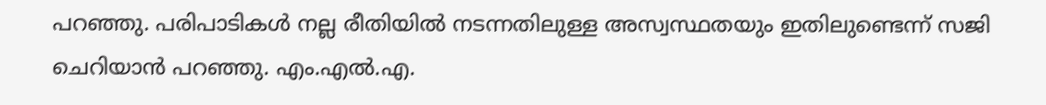പറഞ്ഞു. പരിപാടികള്‍ നല്ല രീതിയില്‍ നടന്നതിലുള്ള അസ്വസ്ഥതയും ഇതിലുണ്ടെന്ന് സജി ചെറിയാന്‍ പറഞ്ഞു. എം.എല്‍.എ.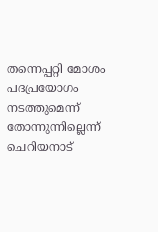തന്നെപ്പറ്റി മോശം പദപ്രയോഗം നടത്തുമെന്ന് തോന്നുന്നില്ലെന്ന് ചെറിയനാട്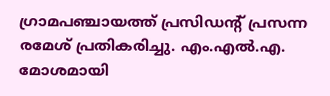ഗ്രാമപഞ്ചായത്ത് പ്രസിഡന്റ് പ്രസന്ന രമേശ് പ്രതികരിച്ചു. എം.എല്‍.എ. മോശമായി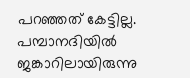പറഞ്ഞത് കേട്ടില്ല. പമ്പാനദിയില്‍ ജങ്കാറിലായിരുന്നു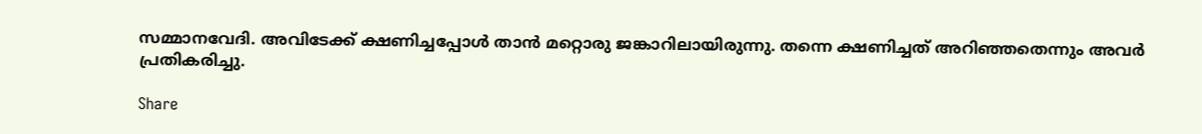സമ്മാനവേദി. അവിടേക്ക് ക്ഷണിച്ചപ്പോള്‍ താന്‍ മറ്റൊരു ജങ്കാറിലായിരുന്നു. തന്നെ ക്ഷണിച്ചത് അറിഞ്ഞതെന്നും അവര്‍ പ്രതികരിച്ചു.

Share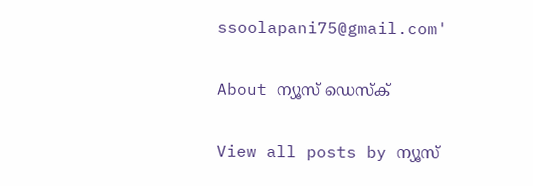ssoolapani75@gmail.com'

About ന്യൂസ് ഡെസ്ക്

View all posts by ന്യൂസ്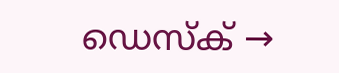ഡെസ്ക് →